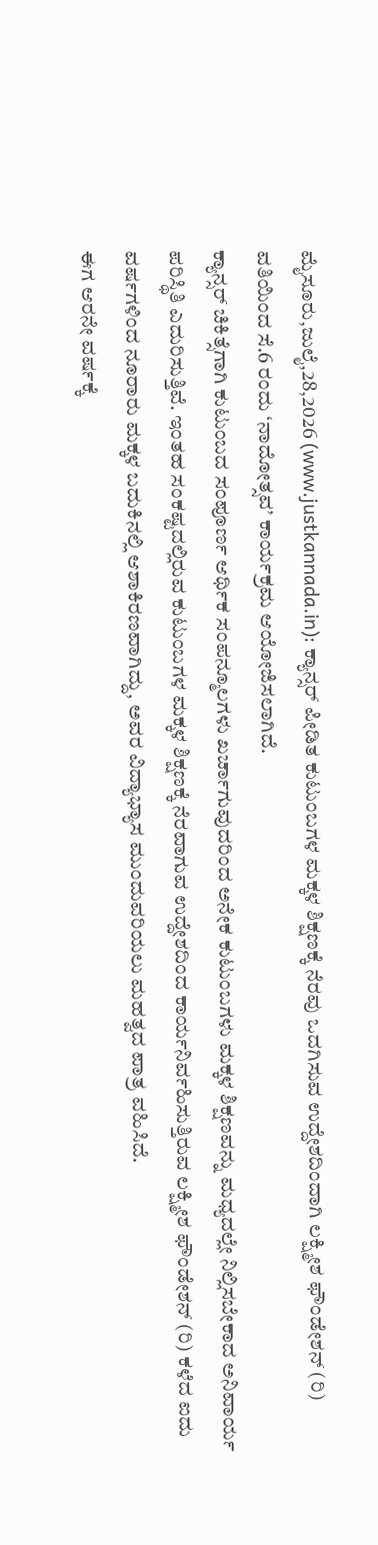ಮೈಸೂರು,ಜುಲೈ,28,2026 (www.justkannada.in): ಕ್ಯಾನ್ಸರ್ ಪೀಡಿತ ಕುಟುಂಬಗಳ ಮಕ್ಕಳ ಶಿಕ್ಷಣಕ್ಕೆ ನೆರವು ಒದಗಿಸುವ ಉದ್ದೇಶದಿಂದಾಗಿ ಲಕ್ಷ್ಮೀಶ ಫೌಂಡೇಶನ್ (ರಿ) ವತಿಯಿಂದ ಸೆ.6 ರಂದು ‘ನಾದೋತ್ಸವ’ ಕಾರ್ಯಕ್ರಮ ಆಯೋಜಿಸಲಾಗಿದೆ.
ಕ್ಯಾನ್ಸರ್ ಚಿಕಿತ್ಸೆಗಾಗಿ ಕುಟುಂಬದ ಸಂಪೂರ್ಣ ಆರ್ಥಿಕ ಸಂಪನ್ಮೂಲಗಳು ಖರ್ಚಾಗುವುದರಿಂದ ಅನೇಕ ಕುಟುಂಬಗಳು ಮಕ್ಕಳ ಶಿಕ್ಷಣವನ್ನು ಮಧ್ಯದಲ್ಲೇ ನಿಲ್ಲಿಸಬೇಕಾದ ಅನಿವಾರ್ಯ ಪರಿಸ್ಥಿತಿ ಎದುರಿಸುತ್ತಿವೆ. ಇಂತಹ ಸಂಕಷ್ಟದಲ್ಲಿರುವ ಕುಟುಂಬಗಳ ಮಕ್ಕಳ ಶಿಕ್ಷಣಕ್ಕೆ ನೆರವಾಗುವ ಉದ್ದೇಶದಿಂದ ಕಾರ್ಯನಿರ್ವಹಿಸುತ್ತಿರುವ ಲಕ್ಷ್ಮೀಶ ಫೌಂಡೇಶನ್ (ರಿ) ಕಳೆದ ಐದು ವರ್ಷಗಳಿಂದ ನೂರಾರು ಮಕ್ಕಳ ಬದುಕಿನಲ್ಲಿ ಆಶಾಕಿರಣವಾಗಿದ್ದು, ಅವರ ವಿದ್ಯಾಭ್ಯಾಸ ಮುಂದುವರಿಯಲು ಮಹತ್ವದ ಪಾತ್ರ ವಹಿಸಿದೆ.
ಈಗ ಆರನೇ ವರ್ಷಕ್ಕೆ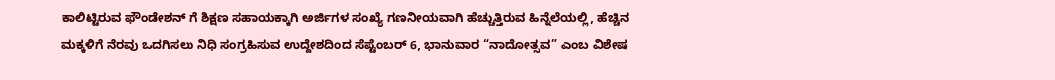ಕಾಲಿಟ್ಟಿರುವ ಫೌಂಡೇಶನ್ ಗೆ ಶಿಕ್ಷಣ ಸಹಾಯಕ್ಕಾಗಿ ಅರ್ಜಿಗಳ ಸಂಖ್ಯೆ ಗಣನೀಯವಾಗಿ ಹೆಚ್ಚುತ್ತಿರುವ ಹಿನ್ನೆಲೆಯಲ್ಲಿ, ಹೆಚ್ಚಿನ ಮಕ್ಕಳಿಗೆ ನೆರವು ಒದಗಿಸಲು ನಿಧಿ ಸಂಗ್ರಹಿಸುವ ಉದ್ದೇಶದಿಂದ ಸೆಪ್ಟೆಂಬರ್ 6, ಭಾನುವಾರ “ನಾದೋತ್ಸವ” ಎಂಬ ವಿಶೇಷ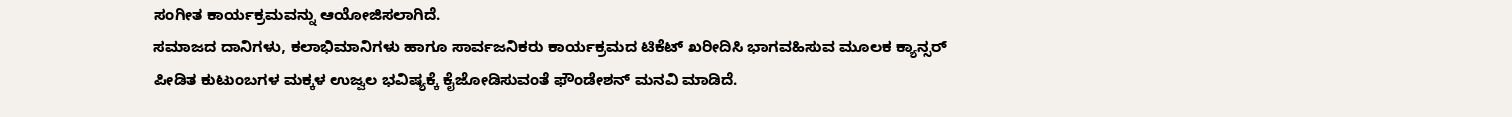ಸಂಗೀತ ಕಾರ್ಯಕ್ರಮವನ್ನು ಆಯೋಜಿಸಲಾಗಿದೆ.
ಸಮಾಜದ ದಾನಿಗಳು, ಕಲಾಭಿಮಾನಿಗಳು ಹಾಗೂ ಸಾರ್ವಜನಿಕರು ಕಾರ್ಯಕ್ರಮದ ಟಿಕೆಟ್ ಖರೀದಿಸಿ ಭಾಗವಹಿಸುವ ಮೂಲಕ ಕ್ಯಾನ್ಸರ್ ಪೀಡಿತ ಕುಟುಂಬಗಳ ಮಕ್ಕಳ ಉಜ್ವಲ ಭವಿಷ್ಯಕ್ಕೆ ಕೈಜೋಡಿಸುವಂತೆ ಫೌಂಡೇಶನ್ ಮನವಿ ಮಾಡಿದೆ.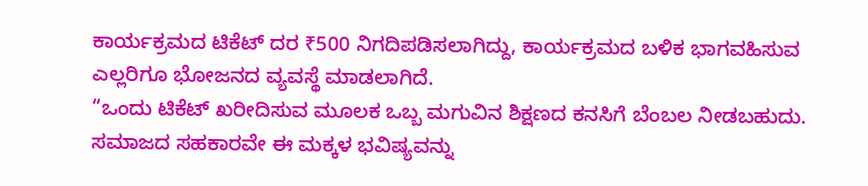ಕಾರ್ಯಕ್ರಮದ ಟಿಕೆಟ್ ದರ ₹500 ನಿಗದಿಪಡಿಸಲಾಗಿದ್ದು, ಕಾರ್ಯಕ್ರಮದ ಬಳಿಕ ಭಾಗವಹಿಸುವ ಎಲ್ಲರಿಗೂ ಭೋಜನದ ವ್ಯವಸ್ಥೆ ಮಾಡಲಾಗಿದೆ.
“ಒಂದು ಟಿಕೆಟ್ ಖರೀದಿಸುವ ಮೂಲಕ ಒಬ್ಬ ಮಗುವಿನ ಶಿಕ್ಷಣದ ಕನಸಿಗೆ ಬೆಂಬಲ ನೀಡಬಹುದು. ಸಮಾಜದ ಸಹಕಾರವೇ ಈ ಮಕ್ಕಳ ಭವಿಷ್ಯವನ್ನು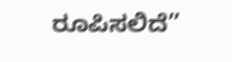ರೂಪಿಸಲಿದೆ”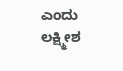ಎಂದು ಲಕ್ಷ್ಮೀಶ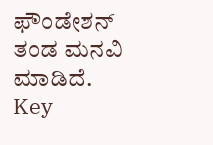ಫೌಂಡೇಶನ್ ತಂಡ ಮನವಿ ಮಾಡಿದೆ.
Key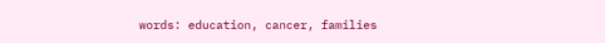words: education, cancer, families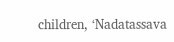children, ‘Nadatassava